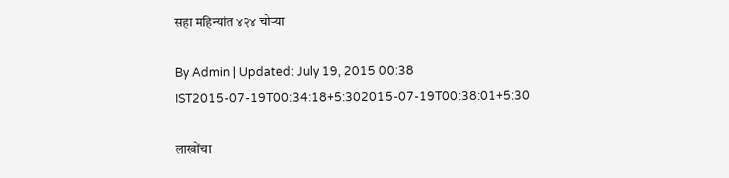सहा महिन्यांत ४२४ चोऱ्या

By Admin | Updated: July 19, 2015 00:38 IST2015-07-19T00:34:18+5:302015-07-19T00:38:01+5:30

लाखोंचा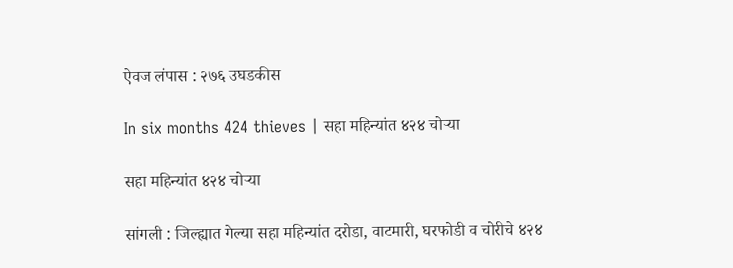ऐवज लंपास : २७६ उघडकीस

In six months 424 thieves | सहा महिन्यांत ४२४ चोऱ्या

सहा महिन्यांत ४२४ चोऱ्या

सांगली : जिल्ह्यात गेल्या सहा महिन्यांत दरोडा, वाटमारी, घरफोडी व चोरीचे ४२४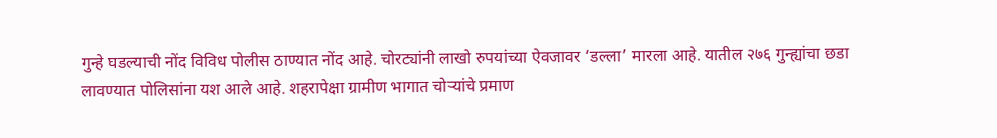गुन्हे घडल्याची नोंद विविध पोलीस ठाण्यात नोंद आहे. चोरट्यांनी लाखो रुपयांच्या ऐवजावर ‘डल्ला’ मारला आहे. यातील २७६ गुन्ह्यांचा छडा लावण्यात पोलिसांना यश आले आहे. शहरापेक्षा ग्रामीण भागात चोऱ्यांचे प्रमाण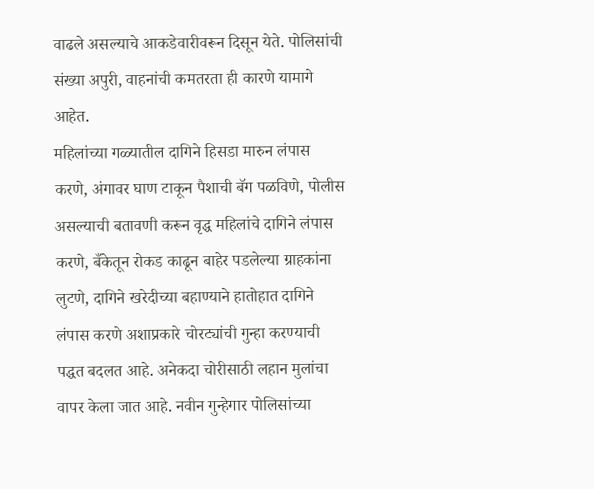वाढले असल्याचे आकडेवारीवरून दिसून येते. पोलिसांची संख्या अपुरी, वाहनांची कमतरता ही कारणे यामागे आहेत.
महिलांच्या गळ्यातील दागिने हिसडा मारुन लंपास करणे, अंगावर घाण टाकून पैशाची बॅग पळविणे, पोलीस असल्याची बतावणी करून वृद्ध महिलांचे दागिने लंपास करणे, बँकेतून रोकड काढून बाहेर पडलेल्या ग्राहकांना लुटणे, दागिने खरेदीच्या बहाण्याने हातोहात दागिने लंपास करणे अशाप्रकारे चोरट्यांची गुन्हा करण्याची पद्धत बदलत आहे. अनेकदा चोरीसाठी लहान मुलांचा वापर केला जात आहे. नवीन गुन्हेगार पोलिसांच्या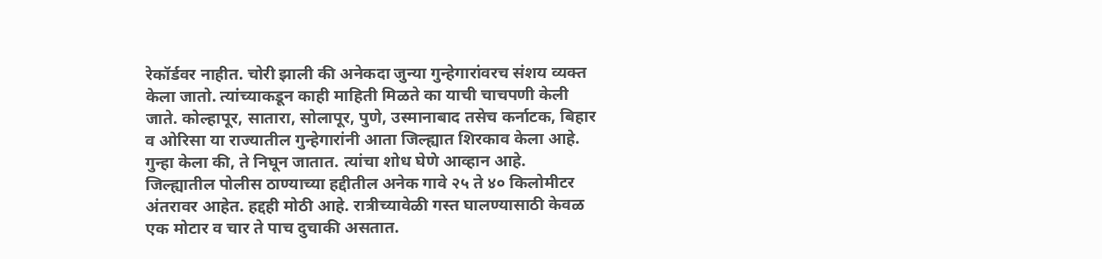रेकॉर्डवर नाहीत. चोरी झाली की अनेकदा जुन्या गुन्हेगारांवरच संशय व्यक्त केला जातो. त्यांच्याकडून काही माहिती मिळते का याची चाचपणी केली जाते. कोल्हापूर, सातारा, सोलापूर, पुणे, उस्मानाबाद तसेच कर्नाटक, बिहार व ओरिसा या राज्यातील गुन्हेगारांनी आता जिल्ह्यात शिरकाव केला आहे. गुन्हा केला की, ते निघून जातात. त्यांचा शोध घेणे आव्हान आहे.
जिल्ह्यातील पोलीस ठाण्याच्या हद्दीतील अनेक गावे २५ ते ४० किलोमीटर अंतरावर आहेत. हद्दही मोठी आहे. रात्रीच्यावेळी गस्त घालण्यासाठी केवळ एक मोटार व चार ते पाच दुचाकी असतात.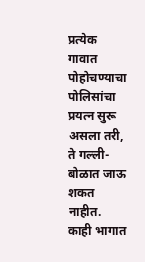प्रत्येक गावात पोहोचण्याचा पोलिसांचा प्रयत्न सुरू असला तरी, ते गल्ली-बोळात जाऊ शकत नाहीत. काही भागात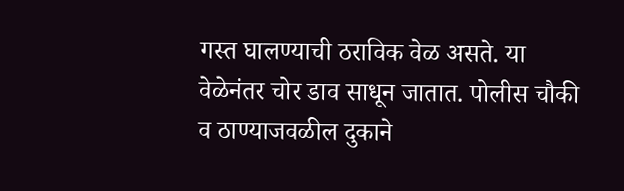गस्त घालण्याची ठराविक वेळ असते. या वेळेनंतर चोर डाव साधून जातात. पोलीस चौकी व ठाण्याजवळील दुकाने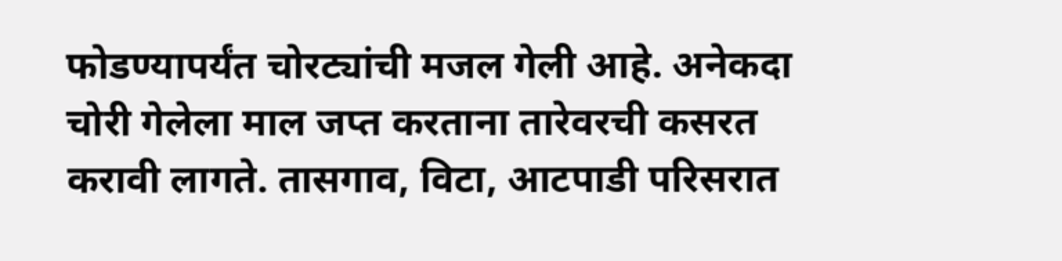फोडण्यापर्यंत चोरट्यांची मजल गेली आहे. अनेकदा चोरी गेलेला माल जप्त करताना तारेवरची कसरत करावी लागते. तासगाव, विटा, आटपाडी परिसरात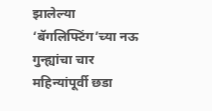झालेल्या ‘बॅगलिफ्टिंग’च्या नऊ गुन्ह्यांचा चार महिन्यांपूर्वी छडा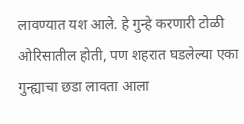लावण्यात यश आले. हे गुन्हे करणारी टोळी ओरिसातील होती, पण शहरात घडलेल्या एका गुन्ह्याचा छडा लावता आला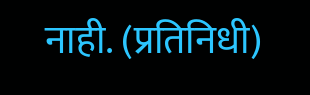नाही. (प्रतिनिधी)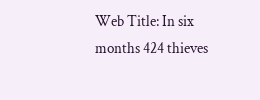Web Title: In six months 424 thieves